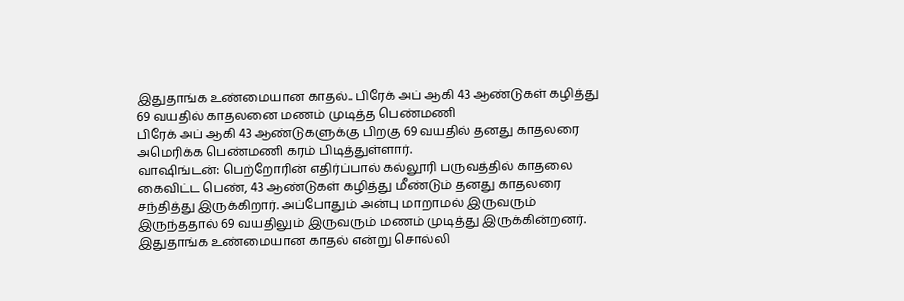இதுதாங்க உண்மையான காதல்.. பிரேக் அப் ஆகி 43 ஆண்டுகள் கழித்து 69 வயதில் காதலனை மணம் முடித்த பெண்மணி
பிரேக் அப் ஆகி 43 ஆண்டுகளுக்கு பிறகு 69 வயதில் தனது காதலரை அமெரிக்க பெண்மணி கரம் பிடித்துள்ளார்.
வாஷிங்டன்: பெற்றோரின் எதிர்ப்பால் கல்லூரி பருவத்தில் காதலை கைவிட்ட பெண், 43 ஆண்டுகள் கழித்து மீண்டும் தனது காதலரை சந்தித்து இருக்கிறார். அப்போதும் அன்பு மாறாமல் இருவரும் இருந்ததால் 69 வயதிலும் இருவரும் மணம் முடித்து இருக்கின்றனர். இதுதாங்க உண்மையான காதல் என்று சொல்லி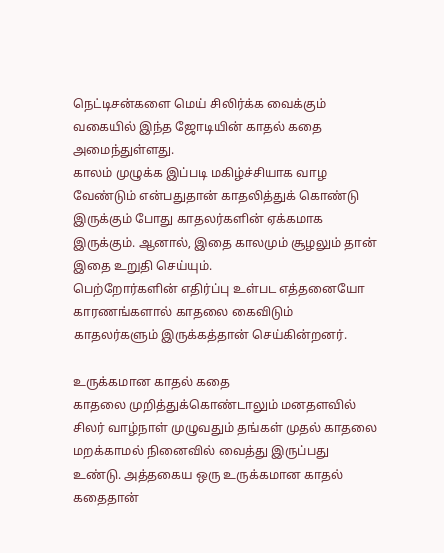நெட்டிசன்களை மெய் சிலிர்க்க வைக்கும் வகையில் இந்த ஜோடியின் காதல் கதை அமைந்துள்ளது.
காலம் முழுக்க இப்படி மகிழ்ச்சியாக வாழ வேண்டும் என்பதுதான் காதலித்துக் கொண்டு இருக்கும் போது காதலர்களின் ஏக்கமாக இருக்கும். ஆனால், இதை காலமும் சூழலும் தான் இதை உறுதி செய்யும்.
பெற்றோர்களின் எதிர்ப்பு உள்பட எத்தனையோ காரணங்களால் காதலை கைவிடும் காதலர்களும் இருக்கத்தான் செய்கின்றனர்.

உருக்கமான காதல் கதை
காதலை முறித்துக்கொண்டாலும் மனதளவில் சிலர் வாழ்நாள் முழுவதும் தங்கள் முதல் காதலை மறக்காமல் நினைவில் வைத்து இருப்பது உண்டு. அத்தகைய ஒரு உருக்கமான காதல் கதைதான்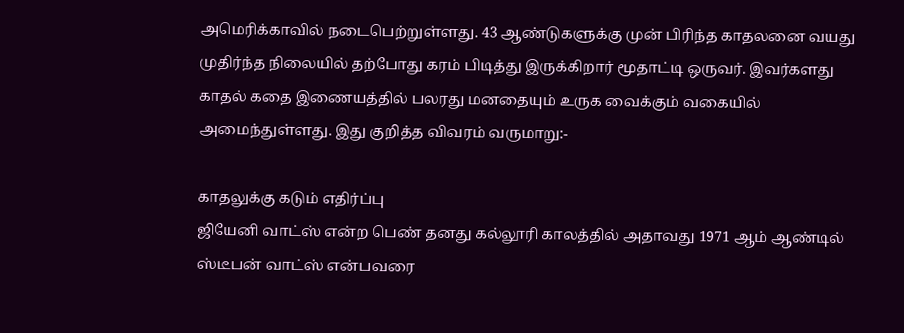அமெரிக்காவில் நடைபெற்றுள்ளது. 43 ஆண்டுகளுக்கு முன் பிரிந்த காதலனை வயது முதிர்ந்த நிலையில் தற்போது கரம் பிடித்து இருக்கிறார் மூதாட்டி ஒருவர். இவர்களது காதல் கதை இணையத்தில் பலரது மனதையும் உருக வைக்கும் வகையில் அமைந்துள்ளது. இது குறித்த விவரம் வருமாறு:-

காதலுக்கு கடும் எதிர்ப்பு
ஜியேனி வாட்ஸ் என்ற பெண் தனது கல்லூரி காலத்தில் அதாவது 1971 ஆம் ஆண்டில் ஸ்டீபன் வாட்ஸ் என்பவரை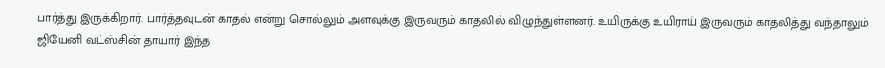பார்த்து இருக்கிறார். பார்த்தவுடன் காதல் என்று சொல்லும் அளவுக்கு இருவரும் காதலில் விழுந்துள்ளனர். உயிருக்கு உயிராய் இருவரும் காதலித்து வந்தாலும் ஜியேனி வட்ஸ்சின் தாயார் இந்த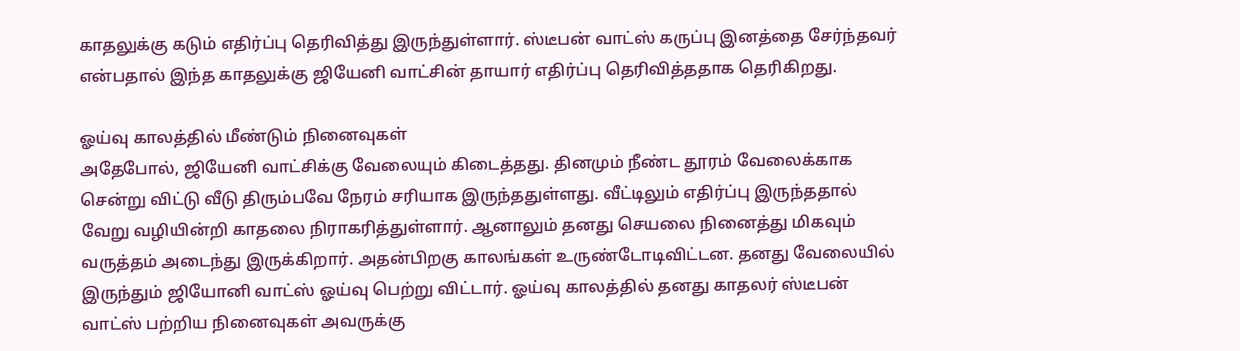காதலுக்கு கடும் எதிர்ப்பு தெரிவித்து இருந்துள்ளார். ஸ்டீபன் வாட்ஸ் கருப்பு இனத்தை சேர்ந்தவர் என்பதால் இந்த காதலுக்கு ஜியேனி வாட்சின் தாயார் எதிர்ப்பு தெரிவித்ததாக தெரிகிறது.

ஓய்வு காலத்தில் மீண்டும் நினைவுகள்
அதேபோல், ஜியேனி வாட்சிக்கு வேலையும் கிடைத்தது. தினமும் நீண்ட தூரம் வேலைக்காக சென்று விட்டு வீடு திரும்பவே நேரம் சரியாக இருந்ததுள்ளது. வீட்டிலும் எதிர்ப்பு இருந்ததால் வேறு வழியின்றி காதலை நிராகரித்துள்ளார். ஆனாலும் தனது செயலை நினைத்து மிகவும் வருத்தம் அடைந்து இருக்கிறார். அதன்பிறகு காலங்கள் உருண்டோடிவிட்டன. தனது வேலையில் இருந்தும் ஜியோனி வாட்ஸ் ஓய்வு பெற்று விட்டார். ஓய்வு காலத்தில் தனது காதலர் ஸ்டீபன் வாட்ஸ் பற்றிய நினைவுகள் அவருக்கு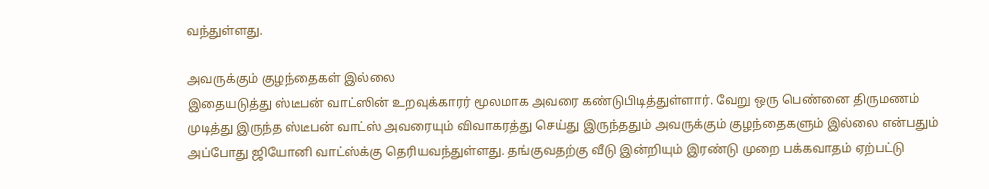வந்துள்ளது.

அவருக்கும் குழந்தைகள் இல்லை
இதையடுத்து ஸ்டீபன் வாட்ஸின் உறவுக்காரர் மூலமாக அவரை கண்டுபிடித்துள்ளார். வேறு ஒரு பெண்னை திருமணம் முடித்து இருந்த ஸ்டீபன் வாட்ஸ் அவரையும் விவாகரத்து செய்து இருந்ததும் அவருக்கும் குழந்தைகளும் இல்லை என்பதும் அப்போது ஜியோனி வாட்ஸ்க்கு தெரியவந்துள்ளது. தங்குவதற்கு வீடு இன்றியும் இரண்டு முறை பக்கவாதம் ஏற்பட்டு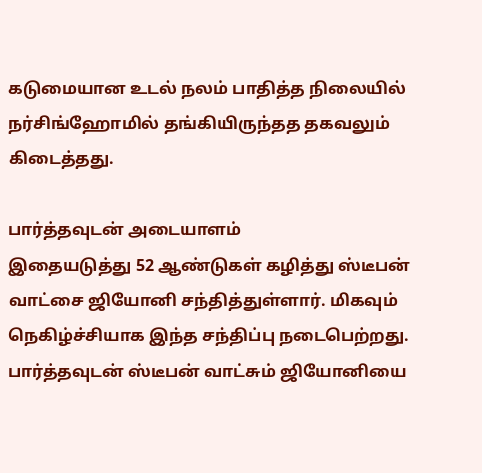கடுமையான உடல் நலம் பாதித்த நிலையில் நர்சிங்ஹோமில் தங்கியிருந்தத தகவலும் கிடைத்தது.

பார்த்தவுடன் அடையாளம்
இதையடுத்து 52 ஆண்டுகள் கழித்து ஸ்டீபன் வாட்சை ஜியோனி சந்தித்துள்ளார். மிகவும் நெகிழ்ச்சியாக இந்த சந்திப்பு நடைபெற்றது. பார்த்தவுடன் ஸ்டீபன் வாட்சும் ஜியோனியை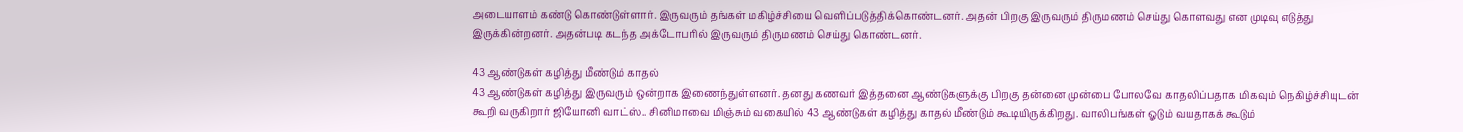அடையாளம் கண்டு கொண்டுள்ளார். இருவரும் தங்கள் மகிழ்ச்சியை வெளிப்படுத்திக்கொண்டனர். அதன் பிறகு இருவரும் திருமணம் செய்து கொளவது என முடிவு எடுத்து இருக்கின்றனர். அதன்படி கடந்த அக்டோபரில் இருவரும் திருமணம் செய்து கொண்டனர்.

43 ஆண்டுகள் கழித்து மீண்டும் காதல்
43 ஆண்டுகள் கழித்து இருவரும் ஒன்றாக இணைந்துள்ளனர். தனது கணவர் இத்தனை ஆண்டுகளுக்கு பிறகு தன்னை முன்பை போலவே காதலிப்பதாக மிகவும் நெகிழ்ச்சியுடன் கூறி வருகிறார் ஜியோனி வாட்ஸ்.. சினிமாவை மிஞ்சும் வகையில் 43 ஆண்டுகள் கழித்து காதல் மீண்டும் கூடியிருக்கிறது. வாலிபங்கள் ஓடும் வயதாகக் கூடும்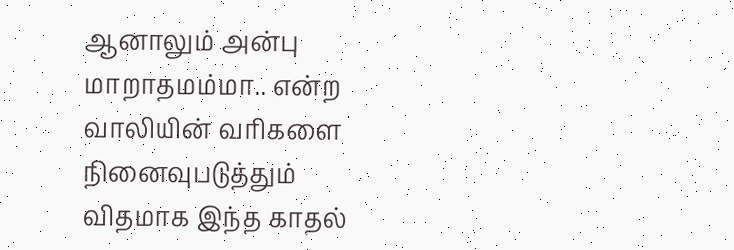ஆனாலும் அன்பு மாறாதமம்மா.. என்ற வாலியின் வரிகளை நினைவுபடுத்தும் விதமாக இந்த காதல்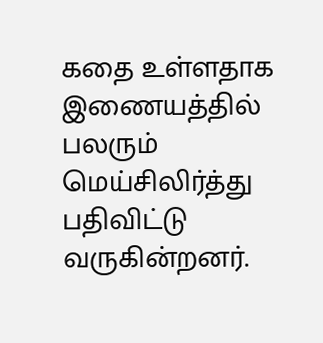கதை உள்ளதாக இணையத்தில் பலரும் மெய்சிலிர்த்து பதிவிட்டு வருகின்றனர்.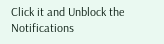Click it and Unblock the Notifications